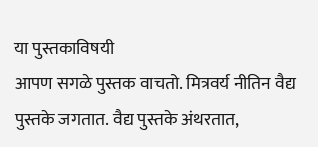या पुस्तकाविषयी
आपण सगळे पुस्तक वाचतो. मित्रवर्य नीतिन वैद्य पुस्तके जगतात. वैद्य पुस्तके अंथरतात,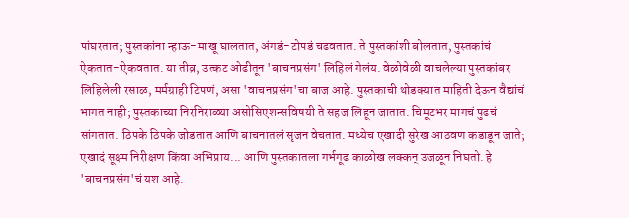पांघरतात; पुस्तकांना न्हाऊ-माखू घालतात, अंगडं-टोपडं चढवतात. ते पुस्तकांशी बोलतात, पुस्तकांचं ऐकतात-ऐकवतात. या तीव्र, उत्कट ओढीतून 'बाचनप्रसंग' लिहिलं गेलंय. वेळोवेळी वाचलेल्या पुस्तकांबर लिहिलेली रसाळ, मर्मग्राही टिपणं, असा 'वाचनप्रसंग'चा बाज आहे. पुस्तकाची थोडक्यात माहिती देऊन वैद्यांचं भागत नाही; पुस्तकाच्या निरनिराळ्या असोसिएशन्सविषयी ते सहज लिहून जातात. चिमूटभर मागचं पुढचं सांगतात. ठिपके ठिपके जोडतात आणि बाचनातलं सृजन वेचतात. मध्येच एखादी सुरेख आठवण कडाडून जाते; एखादं सूक्ष्म निरीक्षण किंवा अभिप्राय... आणि पुस्तकातला गर्भगूढ काळोख लक्कन् उजळून निघतो. हे 'बाचनप्रसंग'चं यश आहे.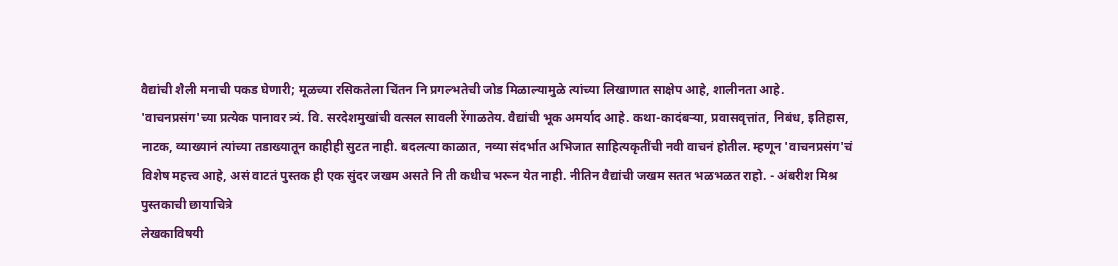वैद्यांची शैली मनाची पकड घेणारी; मूळच्या रसिकतेला चिंतन नि प्रगल्भतेची जोड मिळाल्यामुळे त्यांच्या लिखाणात साक्षेप आहे, शालीनता आहे. 'वाचनप्रसंग'च्या प्रत्येक पानावर त्र्यं. वि. सरदेशमुखांची वत्सल सावली रेंगाळतेय. वैद्यांची भूक अमर्याद आहे. कथा-कादंबऱ्या, प्रवासवृत्तांत, निबंध, इतिहास, नाटक, व्याख्यानं त्यांच्या तडाख्यातून काहीही सुटत नाही. बदलत्या काळात, नव्या संदर्भात अभिजात साहित्यकृतींची नवी वाचनं होतील. म्हणून 'वाचनप्रसंग'चं विशेष महत्त्व आहे, असं वाटतं पुस्तक ही एक सुंदर जखम असते नि ती कधीच भरून येत नाही. नीतिन वैद्यांची जखम सतत भळभळत राहो. - अंबरीश मिश्र
पुस्तकाची छायाचित्रे
लेखकाविषयी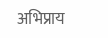अभिप्राय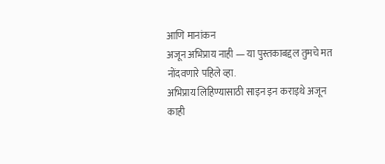आणि मानांकन
अजून अभिप्राय नाही — या पुस्तकाबद्दल तुमचे मत नोंदवणारे पहिले व्हा.
अभिप्राय लिहिण्यासाठी साइन इन कराइथे अजून काही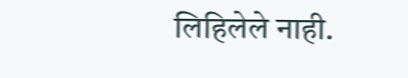लिहिलेले नाही.